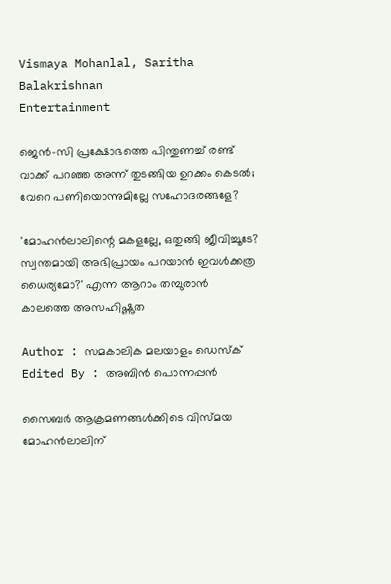Vismaya Mohanlal, Saritha Balakrishnan
Entertainment

ജെന്‍-സി പ്രക്ഷോഭത്തെ പിന്തുണച്ച് രണ്ട് വാക്ക് പറഞ്ഞ അന്ന് തുടങ്ങിയ ഉറക്കം കെടല്‍; വേറെ പണിയൊന്നുമില്ലേ സഹോദരങ്ങളേ?

'മോഹന്‍ലാലിന്റെ മകളല്ലേ, ഒതുങ്ങി ജീവിച്ചൂടേ? സ്വന്തമായി അഭിപ്രായം പറയാന്‍ ഇവള്‍ക്കത്ര ധൈര്യമോ?' എന്ന ആറാം തമ്പുരാന്‍ കാലത്തെ അസഹിഷ്ണുത

Author : സമകാലിക മലയാളം ഡെസ്ക്
Edited By : അബിന്‍ പൊന്നപ്പന്‍

സൈബര്‍ ആക്രമണങ്ങള്‍ക്കിടെ വിസ്മയ മോഹന്‍ലാലിന്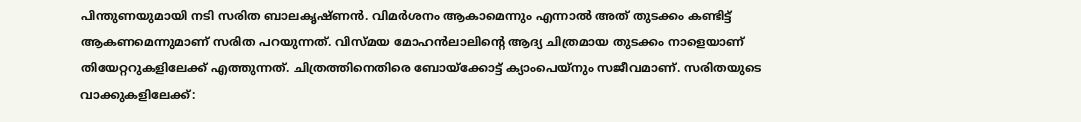പിന്തുണയുമായി നടി സരിത ബാലകൃഷ്ണന്‍. വിമര്‍ശനം ആകാമെന്നും എന്നാല്‍ അത് തുടക്കം കണ്ടിട്ട് ആകണമെന്നുമാണ് സരിത പറയുന്നത്. വിസ്മയ മോഹന്‍ലാലിന്റെ ആദ്യ ചിത്രമായ തുടക്കം നാളെയാണ് തിയേറ്ററുകളിലേക്ക് എത്തുന്നത്. ചിത്രത്തിനെതിരെ ബോയ്‌ക്കോട്ട് ക്യാംപെയ്‌നും സജീവമാണ്. സരിതയുടെ വാക്കുകളിലേക്ക്: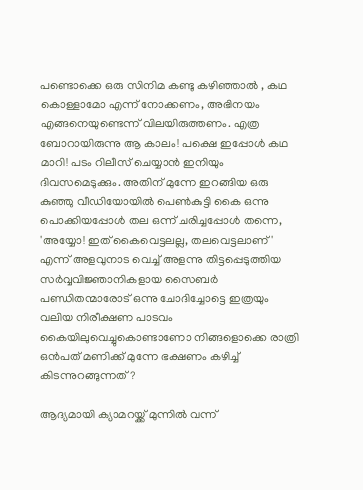പണ്ടൊക്കെ ഒരു സിനിമ കണ്ടു കഴിഞ്ഞാല്‍ , കഥ കൊള്ളാമോ എന്ന് നോക്കണം, അഭിനയം എങ്ങനെയുണ്ടെന്ന് വിലയിരുത്തണം. എത്ര ബോറായിരുന്നു ആ കാലം! പക്ഷെ ഇപ്പോള്‍ കഥ മാറി! പടം റിലീസ് ചെയ്യാന്‍ ഇനിയും ദിവസമെടുക്കും. അതിന് മുന്നേ ഇറങ്ങിയ ഒരു കുഞ്ഞു വീഡിയോയില്‍ പെണ്‍കുട്ടി കൈ ഒന്നു പൊക്കിയപ്പോള്‍ തല ഒന്ന് ചരിച്ചപ്പോള്‍ തന്നെ, 'അയ്യോ! ഇത് കൈവെട്ടലല്ല, തലവെട്ടലാണ്' എന്ന് അളവുനാട വെച്ച് അളന്നു തിട്ടപ്പെടുത്തിയ സര്‍വ്വവിജ്ഞാനികളായ സൈബര്‍ പണ്ഡിതന്മാരോട് ഒന്നു ചോദിച്ചോട്ടെ ഇത്രയും വലിയ നിരീക്ഷണ പാടവം കൈയിലുവെച്ചുകൊണ്ടാണോ നിങ്ങളൊക്കെ രാത്രി ഒന്‍പത് മണിക്ക് മുന്നേ ഭക്ഷണം കഴിച്ച് കിടന്നുറങ്ങുന്നത്?

ആദ്യമായി ക്യാമറയ്ക്ക് മുന്നില്‍ വന്ന്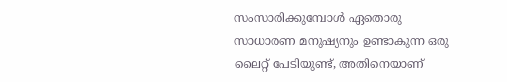സംസാരിക്കുമ്പോള്‍ ഏതൊരു സാധാരണ മനുഷ്യനും ഉണ്ടാകുന്ന ഒരു ലൈറ്റ് പേടിയുണ്ട്, അതിനെയാണ്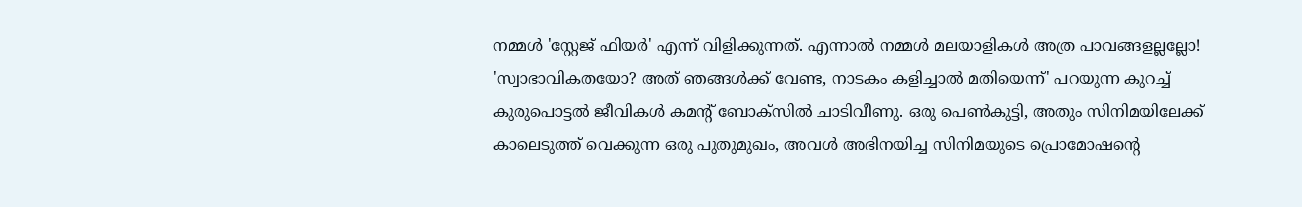നമ്മള്‍ 'സ്റ്റേജ് ഫിയര്‍' എന്ന് വിളിക്കുന്നത്. എന്നാല്‍ നമ്മള്‍ മലയാളികള്‍ അത്ര പാവങ്ങളല്ലല്ലോ! 'സ്വാഭാവികതയോ? അത് ഞങ്ങള്‍ക്ക് വേണ്ട, നാടകം കളിച്ചാല്‍ മതിയെന്ന്' പറയുന്ന കുറച്ച് കുരുപൊട്ടല്‍ ജീവികള്‍ കമന്റ് ബോക്‌സില്‍ ചാടിവീണു. ഒരു പെണ്‍കുട്ടി, അതും സിനിമയിലേക്ക് കാലെടുത്ത് വെക്കുന്ന ഒരു പുതുമുഖം, അവള്‍ അഭിനയിച്ച സിനിമയുടെ പ്രൊമോഷന്റെ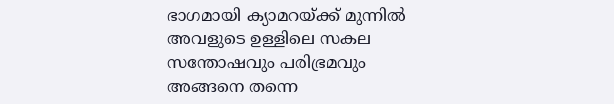ഭാഗമായി ക്യാമറയ്ക്ക് മുന്നില്‍ അവളുടെ ഉള്ളിലെ സകല സന്തോഷവും പരിഭ്രമവും അങ്ങനെ തന്നെ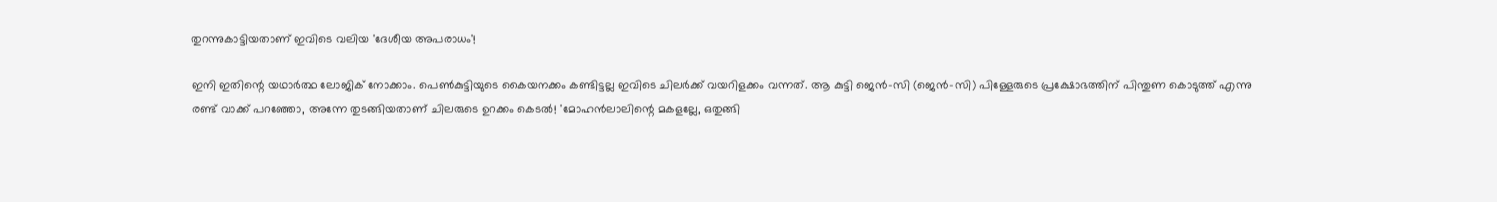തുറന്നുകാട്ടിയതാണ് ഇവിടെ വലിയ 'ദേശീയ അപരാധം'!

ഇനി ഇതിന്റെ യഥാര്‍ത്ഥ ലോജിക് നോക്കാം. പെണ്‍കുട്ടിയുടെ കൈയനക്കം കണ്ടിട്ടല്ല ഇവിടെ ചിലര്‍ക്ക് വയറിളക്കം വന്നത്. ആ കുട്ടി ജെന്‍-സി (ജെന്‍-സി) പിള്ളേരുടെ പ്രക്ഷോഭത്തിന് പിന്തുണ കൊടുത്ത് എന്നു രണ്ട് വാക്ക് പറഞ്ഞോ, അന്നേ തുടങ്ങിയതാണ് ചിലരുടെ ഉറക്കം കെടല്‍! 'മോഹന്‍ലാലിന്റെ മകളല്ലേ, ഒതുങ്ങി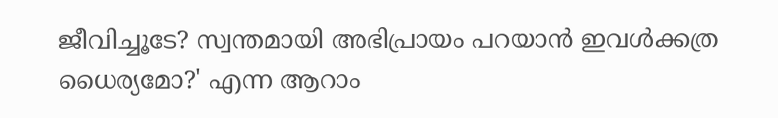ജീവിച്ചൂടേ? സ്വന്തമായി അഭിപ്രായം പറയാന്‍ ഇവള്‍ക്കത്ര ധൈര്യമോ?' എന്ന ആറാം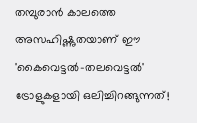തമ്പുരാന്‍ കാലത്തെ അസഹിഷ്ണുതയാണ് ഈ 'കൈവെട്ടല്‍-തലവെട്ടല്‍' ട്രോളുകളായി ഒലിച്ചിറങ്ങുന്നത്!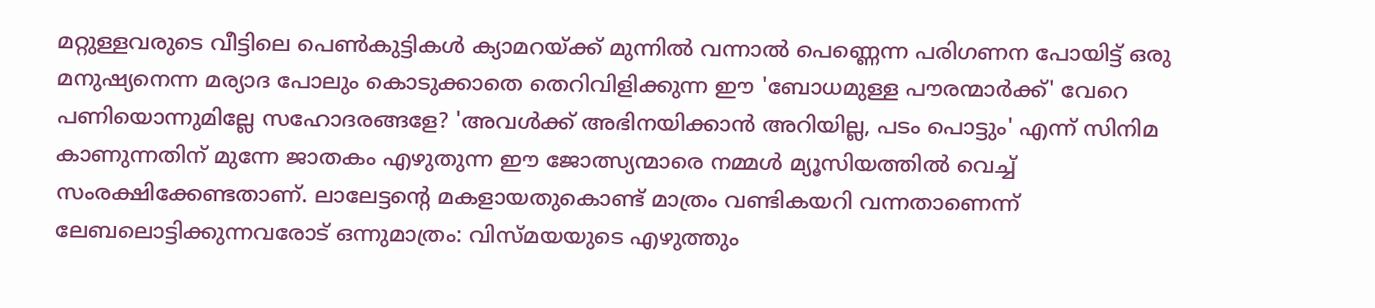മറ്റുള്ളവരുടെ വീട്ടിലെ പെണ്‍കുട്ടികള്‍ ക്യാമറയ്ക്ക് മുന്നില്‍ വന്നാല്‍ പെണ്ണെന്ന പരിഗണന പോയിട്ട് ഒരു മനുഷ്യനെന്ന മര്യാദ പോലും കൊടുക്കാതെ തെറിവിളിക്കുന്ന ഈ 'ബോധമുള്ള പൗരന്മാര്‍ക്ക്' വേറെ പണിയൊന്നുമില്ലേ സഹോദരങ്ങളേ? 'അവള്‍ക്ക് അഭിനയിക്കാന്‍ അറിയില്ല, പടം പൊട്ടും' എന്ന് സിനിമ കാണുന്നതിന് മുന്നേ ജാതകം എഴുതുന്ന ഈ ജോത്സ്യന്മാരെ നമ്മള്‍ മ്യൂസിയത്തില്‍ വെച്ച് സംരക്ഷിക്കേണ്ടതാണ്. ലാലേട്ടന്റെ മകളായതുകൊണ്ട് മാത്രം വണ്ടികയറി വന്നതാണെന്ന് ലേബലൊട്ടിക്കുന്നവരോട് ഒന്നുമാത്രം: വിസ്മയയുടെ എഴുത്തും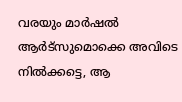വരയും മാര്‍ഷല്‍ ആര്‍ട്‌സുമൊക്കെ അവിടെ നില്‍ക്കട്ടെ, ആ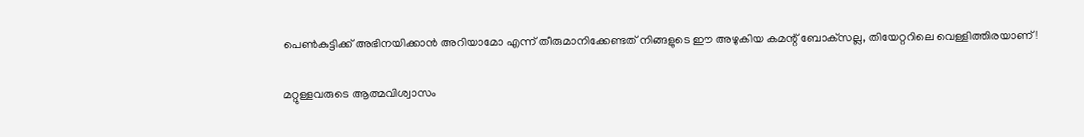പെണ്‍കുട്ടിക്ക് അഭിനയിക്കാന്‍ അറിയാമോ എന്ന് തീരുമാനിക്കേണ്ടത് നിങ്ങളുടെ ഈ അഴുകിയ കമന്റ് ബോക്‌സല്ല, തിയേറ്ററിലെ വെള്ളിത്തിരയാണ്!

മറ്റുള്ളവരുടെ ആത്മവിശ്വാസം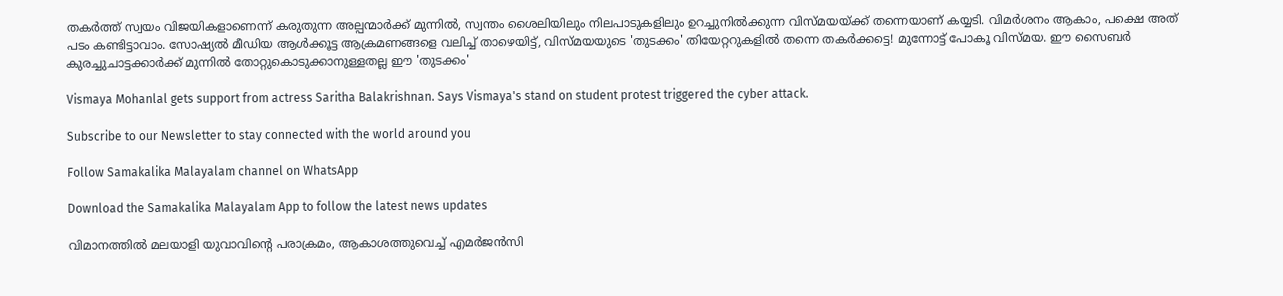തകര്‍ത്ത് സ്വയം വിജയികളാണെന്ന് കരുതുന്ന അല്പന്മാര്‍ക്ക് മുന്നില്‍, സ്വന്തം ശൈലിയിലും നിലപാടുകളിലും ഉറച്ചുനില്‍ക്കുന്ന വിസ്മയയ്ക്ക് തന്നെയാണ് കയ്യടി. വിമര്‍ശനം ആകാം, പക്ഷെ അത് പടം കണ്ടിട്ടാവാം. സോഷ്യല്‍ മീഡിയ ആള്‍ക്കൂട്ട ആക്രമണങ്ങളെ വലിച്ച് താഴെയിട്ട്, വിസ്മയയുടെ 'തുടക്കം' തിയേറ്ററുകളില്‍ തന്നെ തകര്‍ക്കട്ടെ! മുന്നോട്ട് പോകൂ വിസ്മയ. ഈ സൈബര്‍ കുരച്ചുചാട്ടക്കാര്‍ക്ക് മുന്നില്‍ തോറ്റുകൊടുക്കാനുള്ളതല്ല ഈ 'തുടക്കം'

Vismaya Mohanlal gets support from actress Saritha Balakrishnan. Says Vismaya's stand on student protest triggered the cyber attack.

Subscribe to our Newsletter to stay connected with the world around you

Follow Samakalika Malayalam channel on WhatsApp

Download the Samakalika Malayalam App to follow the latest news updates

വിമാനത്തില്‍ മലയാളി യുവാവിന്റെ പരാക്രമം, ആകാശത്തുവെച്ച് എമര്‍ജന്‍സി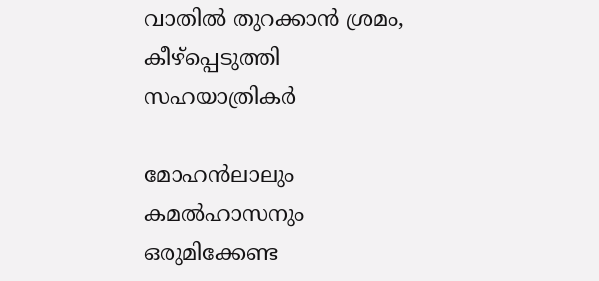വാതില്‍ തുറക്കാന്‍ ശ്രമം, കീഴ്‌പ്പെടുത്തി സഹയാത്രികര്‍

മോഹന്‍ലാലും കമല്‍ഹാസനും ഒരുമിക്കേണ്ട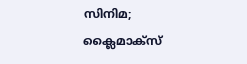സിനിമ; ക്ലൈമാക്‌സ്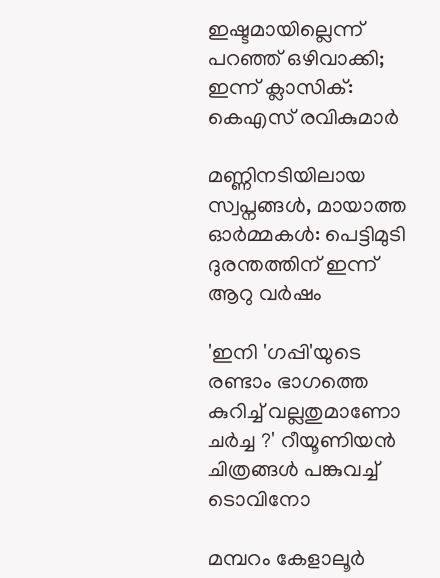ഇഷ്ടമായില്ലെന്ന് പറഞ്ഞ് ഒഴിവാക്കി; ഇന്ന് ക്ലാസിക്: കെഎസ് രവികുമാര്‍

മണ്ണിനടിയിലായ സ്വപ്നങ്ങൾ, മായാത്ത ഓർമ്മകൾ: പെട്ടിമുടി ദുരന്തത്തിന് ഇന്ന് ആറു വർഷം

'ഇനി 'ഗപ്പി'യുടെ രണ്ടാം ഭാഗത്തെ കുറിച്ച് വല്ലതുമാണോ ചർച്ച ?' റീയൂണിയൻ ചിത്രങ്ങൾ പങ്കുവച്ച് ടൊവിനോ

മമ്പറം കേളാലൂർ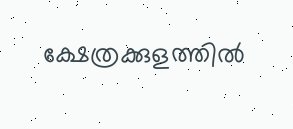ക്ഷേത്രക്കുളത്തിൽ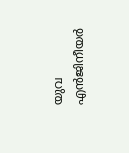യുവ എൻജിനീയർ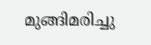മുങ്ങിമരിച്ചു